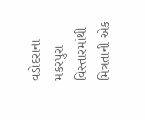વડોદરાના મકરપુરા વિસ્તારમાંથી મિત્રતાની એક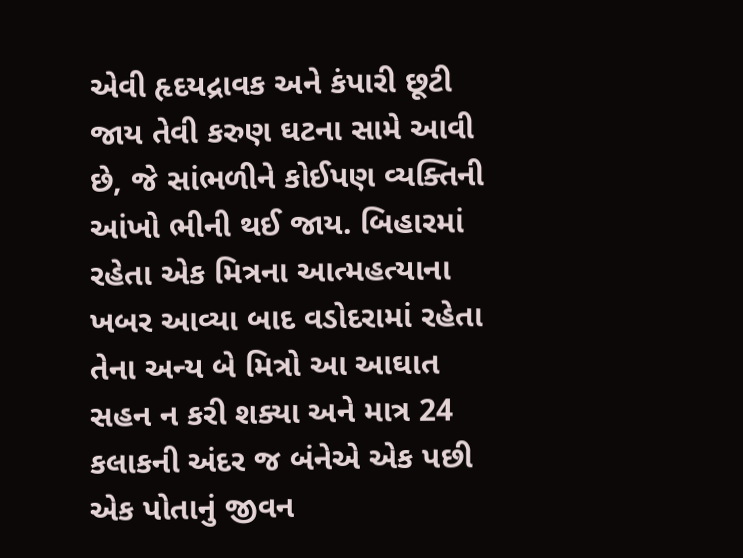એવી હૃદયદ્રાવક અને કંપારી છૂટી જાય તેવી કરુણ ઘટના સામે આવી છે, જે સાંભળીને કોઈપણ વ્યક્તિની આંખો ભીની થઈ જાય. બિહારમાં રહેતા એક મિત્રના આત્મહત્યાના ખબર આવ્યા બાદ વડોદરામાં રહેતા તેના અન્ય બે મિત્રો આ આઘાત સહન ન કરી શક્યા અને માત્ર 24 કલાકની અંદર જ બંનેએ એક પછી એક પોતાનું જીવન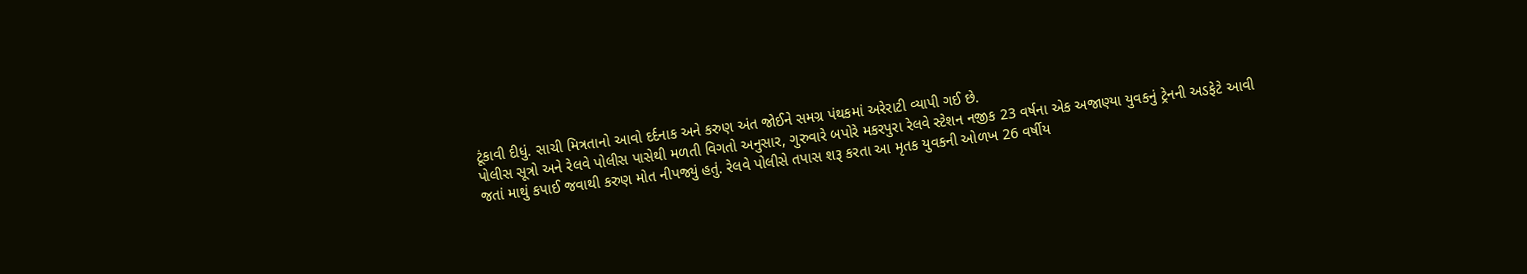ટૂંકાવી દીધું. સાચી મિત્રતાનો આવો દર્દનાક અને કરુણ અંત જોઈને સમગ્ર પંથકમાં અરેરાટી વ્યાપી ગઈ છે.
પોલીસ સૂત્રો અને રેલવે પોલીસ પાસેથી મળતી વિગતો અનુસાર, ગુરુવારે બપોરે મકરપુરા રેલવે સ્ટેશન નજીક 23 વર્ષના એક અજાણ્યા યુવકનું ટ્રેનની અડફેટે આવી જતાં માથું કપાઈ જવાથી કરુણ મોત નીપજ્યું હતું. રેલવે પોલીસે તપાસ શરૂ કરતા આ મૃતક યુવકની ઓળખ 26 વર્ષીય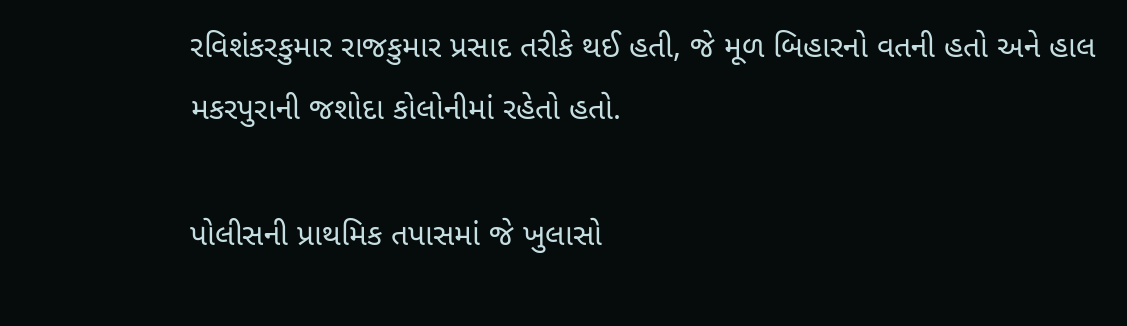રવિશંકરકુમાર રાજકુમાર પ્રસાદ તરીકે થઈ હતી, જે મૂળ બિહારનો વતની હતો અને હાલ મકરપુરાની જશોદા કોલોનીમાં રહેતો હતો.

પોલીસની પ્રાથમિક તપાસમાં જે ખુલાસો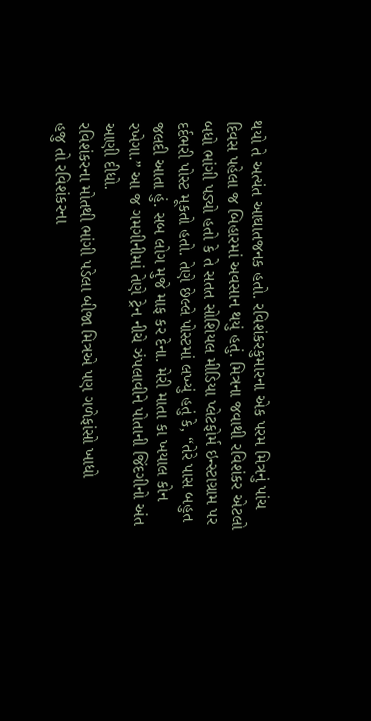થયો તે અત્યંત આઘાતજનક હતો. રવિશંકરકુમારના એક પરમ મિત્રનું પાંચ દિવસ પહેલા જ બિહારમાં અવસાન થયું હતું. મિત્રના જવાથી રવિશંકર એટલો બધો ભાંગી પડ્યો હતો કે તે સતત સોશિયલ મીડિયા પ્લેટફોર્મ ઇન્સ્ટાગ્રામ પર દર્દભરી પોસ્ટ મૂકતો હતો. તેણે છેલ્લે પોસ્ટમાં લખ્યું હતું કે, “તેરે પાસ બહુત જલદી આતા હું. સબ લોગ મુજે માફ કર દેના. મેરી માતા કા ખયાલ કોન રખેગા.” આ જ ગમગીનીમાં તેણે ટ્રેન નીચે ઝંપલાવીને પોતાની જિંદગીનો અંત આણી દીધો.
રવિશંકરના મોતથી ભાંગી પડેલા બીજા મિત્રએ પણ ગળેફાંસો ખાધો
હજુ તો રવિશંકરના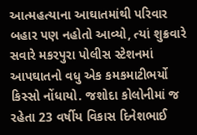આત્મહત્યાના આઘાતમાંથી પરિવાર બહાર પણ નહોતો આવ્યો, ત્યાં શુક્રવારે સવારે મકરપુરા પોલીસ સ્ટેશનમાં આપઘાતનો વધુ એક કમકમાટીભર્યો કિસ્સો નોંધાયો. જશોદા કોલોનીમાં જ રહેતા 23 વર્ષીય વિકાસ દિનેશભાઈ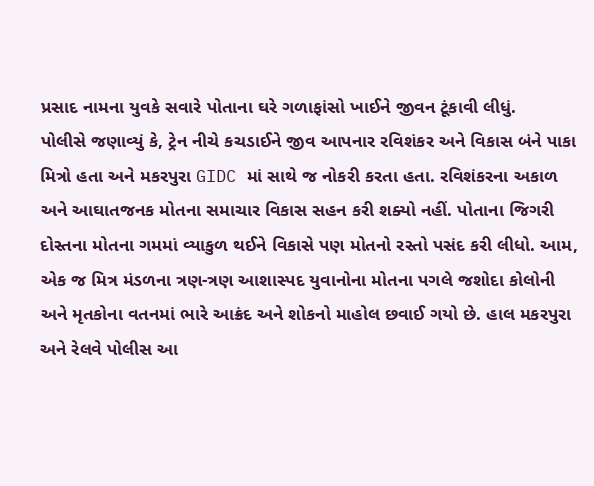પ્રસાદ નામના યુવકે સવારે પોતાના ઘરે ગળાફાંસો ખાઈને જીવન ટૂંકાવી લીધું.
પોલીસે જણાવ્યું કે, ટ્રેન નીચે કચડાઈને જીવ આપનાર રવિશંકર અને વિકાસ બંને પાકા મિત્રો હતા અને મકરપુરા GIDC માં સાથે જ નોકરી કરતા હતા. રવિશંકરના અકાળ અને આઘાતજનક મોતના સમાચાર વિકાસ સહન કરી શક્યો નહીં. પોતાના જિગરી દોસ્તના મોતના ગમમાં વ્યાકુળ થઈને વિકાસે પણ મોતનો રસ્તો પસંદ કરી લીધો. આમ, એક જ મિત્ર મંડળના ત્રણ-ત્રણ આશાસ્પદ યુવાનોના મોતના પગલે જશોદા કોલોની અને મૃતકોના વતનમાં ભારે આક્રંદ અને શોકનો માહોલ છવાઈ ગયો છે. હાલ મકરપુરા અને રેલવે પોલીસ આ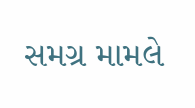સમગ્ર મામલે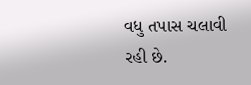વધુ તપાસ ચલાવી રહી છે.